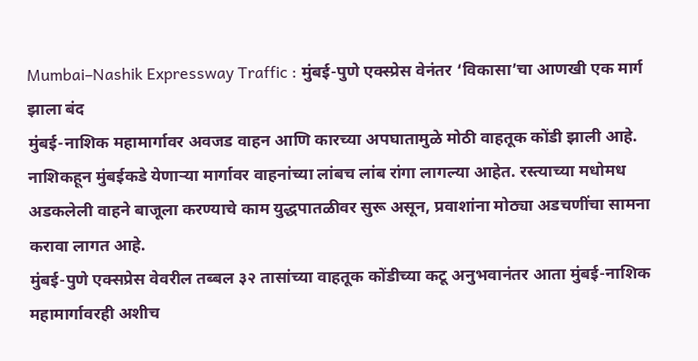Mumbai–Nashik Expressway Traffic : मुंबई-पुणे एक्स्प्रेस वेनंतर ‘विकासा’चा आणखी एक मार्ग झाला बंद
मुंबई-नाशिक महामार्गावर अवजड वाहन आणि कारच्या अपघातामुळे मोठी वाहतूक कोंडी झाली आहे. नाशिकहून मुंबईकडे येणाऱ्या मार्गावर वाहनांच्या लांबच लांब रांगा लागल्या आहेत. रस्त्याच्या मधोमध अडकलेली वाहने बाजूला करण्याचे काम युद्धपातळीवर सुरू असून, प्रवाशांना मोठ्या अडचणींचा सामना करावा लागत आहे.
मुंबई-पुणे एक्सप्रेस वेवरील तब्बल ३२ तासांच्या वाहतूक कोंडीच्या कटू अनुभवानंतर आता मुंबई-नाशिक महामार्गावरही अशीच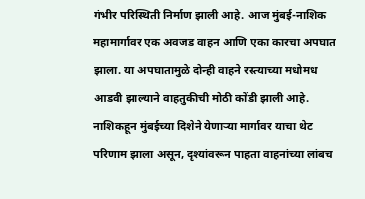गंभीर परिस्थिती निर्माण झाली आहे. आज मुंबई-नाशिक महामार्गावर एक अवजड वाहन आणि एका कारचा अपघात झाला. या अपघातामुळे दोन्ही वाहने रस्त्याच्या मधोमध आडवी झाल्याने वाहतुकीची मोठी कोंडी झाली आहे. नाशिकहून मुंबईच्या दिशेने येणाऱ्या मार्गावर याचा थेट परिणाम झाला असून, दृश्यांवरून पाहता वाहनांच्या लांबच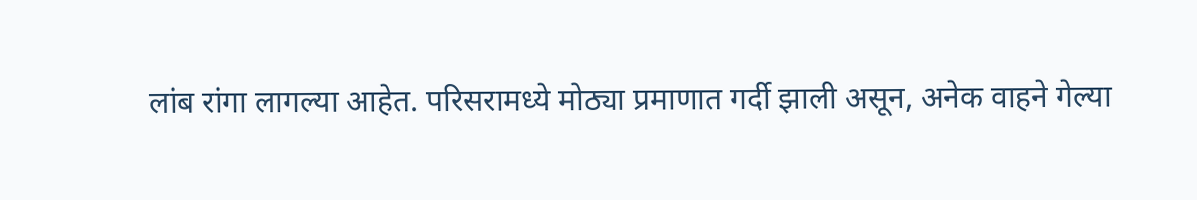लांब रांगा लागल्या आहेत. परिसरामध्ये मोठ्या प्रमाणात गर्दी झाली असून, अनेक वाहने गेल्या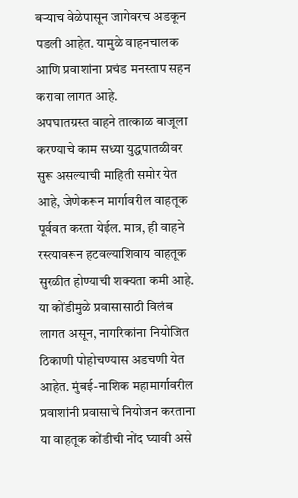बऱ्याच वेळेपासून जागेवरच अडकून पडली आहेत. यामुळे वाहनचालक आणि प्रवाशांना प्रचंड मनस्ताप सहन करावा लागत आहे.
अपघातग्रस्त वाहने तात्काळ बाजूला करण्याचे काम सध्या युद्धपातळीवर सुरू असल्याची माहिती समोर येत आहे, जेणेकरून मार्गावरील वाहतूक पूर्ववत करता येईल. मात्र, ही वाहने रस्त्यावरून हटवल्याशिवाय वाहतूक सुरळीत होण्याची शक्यता कमी आहे. या कोंडीमुळे प्रवासासाठी विलंब लागत असून, नागरिकांना नियोजित ठिकाणी पोहोचण्यास अडचणी येत आहेत. मुंबई-नाशिक महामार्गावरील प्रवाशांनी प्रवासाचे नियोजन करताना या वाहतूक कोंडीची नोंद घ्यावी असे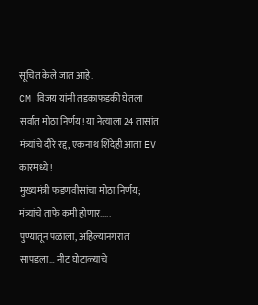सूचित केले जात आहे.
CM विजय यांनी तडकाफडकी घेतला सर्वात मोठा निर्णय! या नेत्याला 24 तासांत
मंत्र्यांचे दौरे रद्द, एकनाथ शिंदेही आता EV कारमध्ये!
मुख्यमंत्री फडणवीसांचा मोठा निर्णय; मंत्र्यांचे ताफे कमी होणार.....
पुण्यातून पळाला, अहिल्यानगरात सापडला… नीट घोटाळ्याचे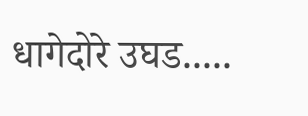धागेदोरे उघड.....